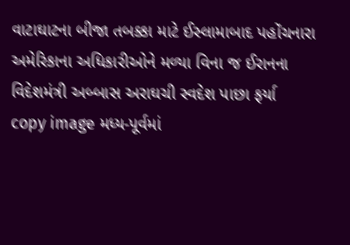વાટાઘાટના બીજા તબક્કા માટે ઈસ્લામાબાદ પહોંચનારા અમેરિકાના અધિકારીઓને મળ્યા વિના જ ઈરાનના વિદેશમંત્રી અબ્બાસ અરાઘચી સ્વદેશ પાછા ફર્યા
copy image મધ્ય-પૂર્વમાં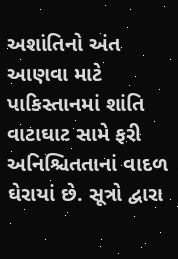અશાંતિનો અંત આણવા માટે પાકિસ્તાનમાં શાંતિ વાટાઘાટ સામે ફરી અનિશ્ચિતતાનાં વાદળ ઘેરાયાં છે. સૂત્રો દ્વારા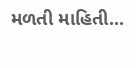મળતી માહિતી...